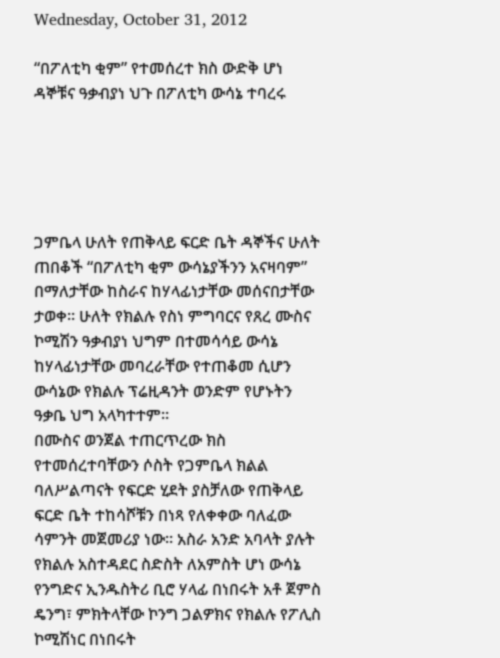Wednesday, October 31, 2012

“በፖለቲካ ቂም” የተመሰረተ ክስ ውድቅ ሆነ ዳኞቹና ዓቃብያነ ህጉ በፖለቲካ ውሳኔ ተባረሩ





ጋምቤላ ሁለት የጠቅላይ ፍርድ ቤት ዳኞችና ሁለት ጠበቆች “በፖለቲካ ቂም ውሳኔያችንን አናዛባም” በማለታቸው ከስራና ከሃላፊነታቸው መሰናበታቸው ታወቀ። ሁለት የክልሉ የስነ ምግባርና የጸረ ሙስና ኮሚሽን ዓቃብያነ ህግም በተመሳሳይ ውሳኔ ከሃላፊነታቸው መባረራቸው የተጠቆመ ሲሆን ውሳኔው የክልሉ ፕሬዚዳንት ወንድም የሆኑትን ዓቃቤ ህግ አላካተተም።
በሙስና ወንጀል ተጠርጥረው ክስ የተመሰረተባቸውን ሶስት የጋምቤላ ክልል ባለሥልጣናት የፍርድ ሂደት ያስቻለው የጠቅላይ ፍርድ ቤት ተከሳሾቹን በነጻ የለቀቀው ባለፈው ሳምንት መጀመሪያ ነው። አስራ አንድ አባላት ያሉት የክልሉ አስተዳደር ስድስት ለአምስት ሆነ ውሳኔ የንግድና ኢንዱስትሪ ቢሮ ሃላፊ በነበሩት አቶ ጀምስ ዴንግ፣ ምክትላቸው ኮንግ ጋልዎክና የክልሉ የፖሊስ ኮሚሽነር በነበሩት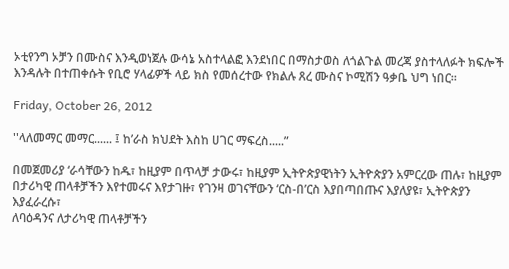ኦቲየንግ ኦቻን በሙስና እንዲወነጀሉ ውሳኔ አስተላልፎ እንደነበር በማስታወስ ለጎልጉል መረጃ ያስተላለፉት ክፍሎች እንዳሉት በተጠቀሱት የቢሮ ሃላፊዎች ላይ ክስ የመሰረተው የክልሉ ጸረ ሙስና ኮሚሽን ዓቃቤ ህግ ነበር።

Friday, October 26, 2012

''ላለመማር መማር...... ፤ ከ’ራስ ክህደት እስከ ሀገር ማፍረስ.....”

በመጀመሪያ ‘ራሳቸውን ከዱ፣ ከዚያም በጥላቻ ታውሩ፣ ከዚያም ኢትዮጵያዊነትን ኢትዮጵያን አምርረው ጠሉ፣ ከዚያም
በታሪካዊ ጠላቶቻችን እየተመሩና እየታገዙ፣ የገንዛ ወገናቸውን ‘ርስ-በ’ርስ እያበጣበጡና እያለያዩ፣ ኢትዮጵያን እያፈራረሱ፣
ለባዕዳንና ለታሪካዊ ጠላቶቻችን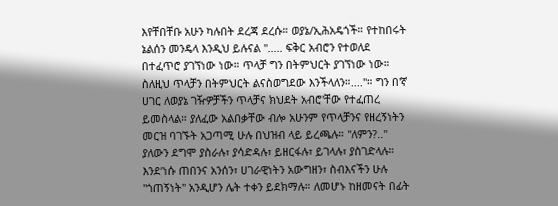እየቸበቸቡ አሁን ካሉበት ደረጃ ደረሱ። ወያኔ/ኢሕአዴጎች። የተከበሩት ኔልሰን መንዴላ እንዲህ ይሉናል ''..... ፍቅር አብሮን የተወለደ በተፈጥሮ ያገኘነው ነው። ጥላቻ ግን በትምህርት ያገኘነው ነው። ስለዚህ ጥላቻን በትምህርት ልናስወግደው እንችላለን።...."። ግን በ'ኛ ሀገር ለወያኔ ገዥዎቻችን ጥላቻና ክህደት አብሮ'ቸው የተፈጠረ ይመስላል። ያለፈው አልበቃቸው ብሎ አሁንም የጥላቻንና የዘረኝነትን መርዝ ባገኙት አጋጣሚ ሁሉ በህዝብ ላይ ይረጫሉ። ''ለምን?.." ያለውን ደግሞ ያስራሉ፣ ያሳድዳሉ፣ ይዘርፋሉ፣ ይገላሉ፣ ያስገድላሉ። እንደ’ነሱ ጠበንና አንሰን፣ ሀገራዊነትን አውግዘን፣ ስብእናችን ሁሉ ''ጎጠኝነት'' አንዲሆን ሌት ተቀን ይደክማሉ። ለመሆኑ ከዘመናት በፊት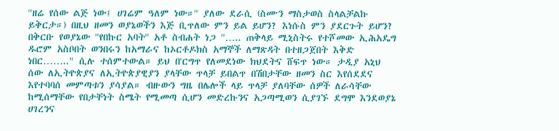''ዘሬ የሰው ልጅ ነው፤ ሀገሬም ዓለም ነው።'' ያለው ደራሲ (ስሙን ማስታወስ ስላልቻልኩ ይቅርታ።) በዚህ ዘመን ወያኔወችን እጅ ቢጥለው ምን ይል ይሆን? እነሱስ ምን ያደርጉት ይሆን?
በቅርቡ የወያኔው ''የበኩር አባት'' አቶ ስብሐት ነጋ ''….. ጠቅላይ ሚኒስትሩ የተሾመው ኢሕአዴግ ዱሮም አስቦበት ወንበሩን ከአማራና ከኦርቶዶክስ አማኞች ለማጽዳት በተዘጋጀበት እቅድ ነበር…….." ሲሉ ተሰምተውል። ይህ በ'ርግጥ የለመደነው ክህደትና ሸፍጥ ነው። ታዲያ አኒህ ሰው ለኢትዮጵያና ለኢትዮጵያዊያን ያላቸው ጥላቻ ይበልጥ በሽበታቸው ዘመን ስር እየሰደደና እየተባባሰ መምጣቱን ያሳያል። ብዙውን ግዜ በሌሎች ላይ ጥላቻ ያለባቸው ሰዎች ለራሳቸው ከሚሰማቸው የበታቸነት ስሜት የሚመጣ ሲሆን መድረኩንና አጋጣሚወን ሲያገኙ ደግሞ እንደወያኔ ሀገረንና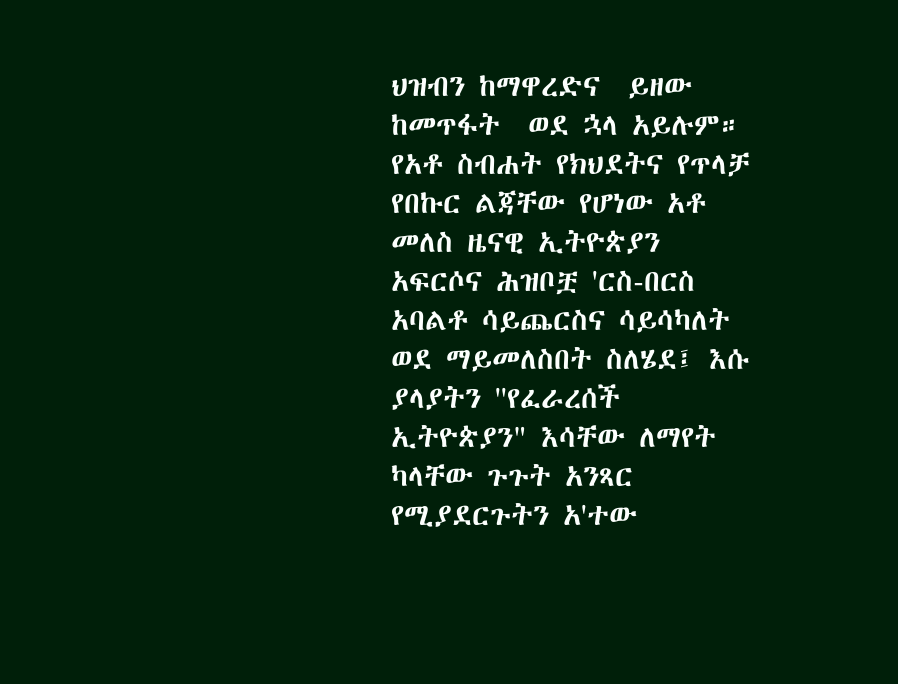ህዝብን ከማዋረድና  ይዘው ከመጥፋት  ወደ ኋላ አይሉም። የአቶ ስብሐት የክህደትና የጥላቻ የበኩር ልጃቸው የሆነው አቶ መለስ ዜናዊ ኢትዮጵያን አፍርሶና ሕዝቦቿ 'ርስ-በርስ
አባልቶ ሳይጨርስና ሳይሳካለት ወደ ማይመለስበት ስለሄደ፤ እሱ ያላያትን ''የፈራረሰች ኢትዮጵያን" እሳቸው ለማየት ካላቸው ጉጉት አንጻር የሚያደርጉትን አ'ተው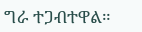ግራ ተጋብተዋል።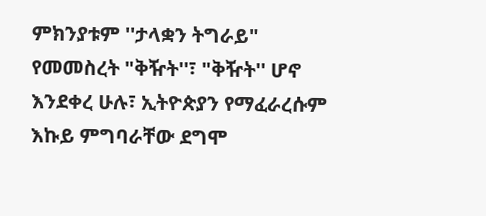ምክንያቱም ''ታላቋን ትግራይ" የመመስረት "ቅዥት''፣ "ቅዥት'' ሆኖ እንደቀረ ሁሉ፣ ኢትዮጵያን የማፈራረሱም እኩይ ምግባራቸው ደግሞ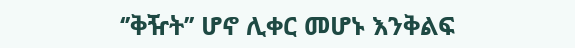‘’ቅዥት’’ ሆኖ ሊቀር መሆኑ እንቅልፍ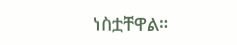ነስቷቸዋል።